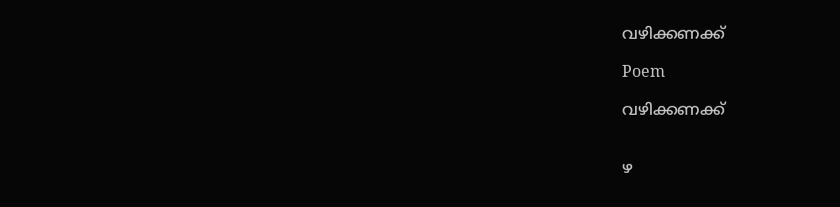വഴിക്കണക്ക്

Poem

വഴിക്കണക്ക്


ഴ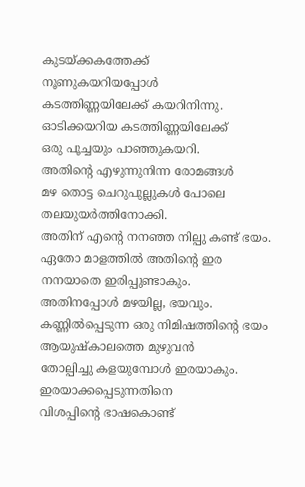കുടയ്ക്കകത്തേക്ക്
നൂണുകയറിയപ്പോൾ
കടത്തിണ്ണയിലേക്ക് കയറിനിന്നു.
ഓടിക്കയറിയ കടത്തിണ്ണയിലേക്ക്
ഒരു പൂച്ചയും പാഞ്ഞുകയറി.
അതിന്റെ എഴുന്നുനിന്ന രോമങ്ങൾ
മഴ തൊട്ട ചെറുപുല്ലുകൾ പോലെ
തലയുയർത്തിനോക്കി.
അതിന് എന്റെ നനഞ്ഞ നില്പു കണ്ട് ഭയം.
ഏതോ മാളത്തിൽ അതിന്റെ ഇര
നനയാതെ ഇരിപ്പുണ്ടാകും.
അതിനപ്പോൾ മഴയില്ല, ഭയവും.
കണ്ണിൽപ്പെടുന്ന ഒരു നിമിഷത്തിന്റെ ഭയം
ആയുഷ്കാലത്തെ മുഴുവൻ
തോല്പിച്ചു കളയുമ്പോൾ ഇരയാകും.
ഇരയാക്കപ്പെടുന്നതിനെ
വിശപ്പിന്റെ ഭാഷകൊണ്ട്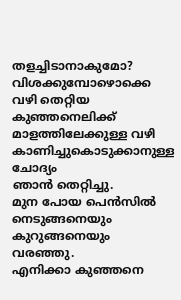തളച്ചിടാനാകുമോ?
വിശക്കുമ്പോഴൊക്കെ
വഴി തെറ്റിയ കുഞ്ഞനെലിക്ക്
മാളത്തിലേക്കുള്ള വഴി
കാണിച്ചുകൊടുക്കാനുള്ള ചോദ്യം
ഞാൻ തെറ്റിച്ചു.
മുന പോയ പെൻസിൽ
നെടുങ്ങനെയും കുറുങ്ങനെയും വരഞ്ഞു.
എനിക്കാ കുഞ്ഞനെ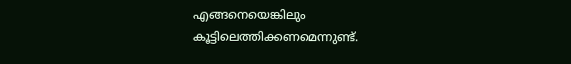എങ്ങനെയെങ്കിലും
കൂട്ടിലെത്തിക്കണമെന്നുണ്ട്.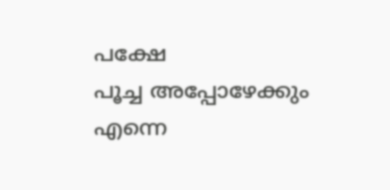പക്ഷേ
പൂച്ച അപ്പോഴേക്കും
എന്നെ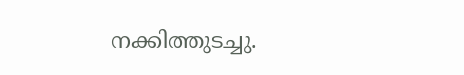നക്കിത്തുടച്ചു.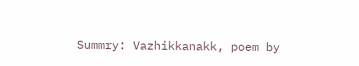Summry: Vazhikkanakk, poem by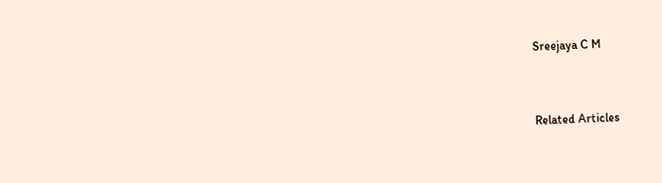Sreejaya C M


Related Articles